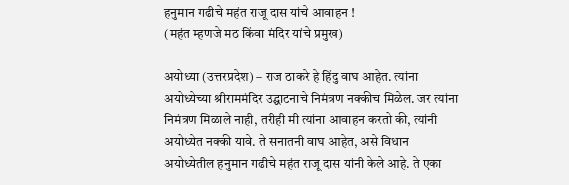हनुमान गढीचे महंत राजू दास यांचे आवाहन !
(महंत म्हणजे मठ किंवा मंदिर यांचे प्रमुख)

अयोध्या (उत्तरप्रदेश) – राज ठाकरे हे हिंदु वाघ आहेत. त्यांना अयोध्येच्या श्रीराममंदिर उद्घाटनाचे निमंत्रण नक्कीच मिळेल. जर त्यांना निमंत्रण मिळाले नाही, तरीही मी त्यांना आवाहन करतो की, त्यांनी अयोध्येत नक्की यावे. ते सनातनी वाघ आहेत, असे विधान अयोध्येतील हनुमान गढीचे महंत राजू दास यांनी केले आहे. ते एका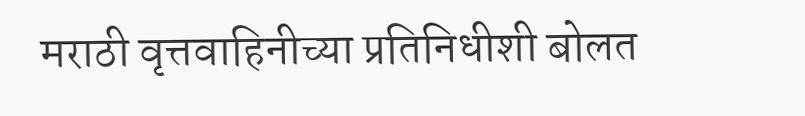मराठी वृत्तवाहिनीच्या प्रतिनिधीशी बोलत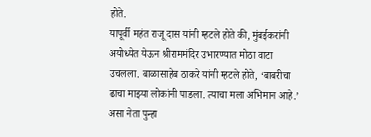होते.
यापूर्वी महंत राजू दास यांनी म्हटले होते की, मुंबईकरांनी अयोध्येत येऊन श्रीराममंदिर उभारण्यात मोठा वाटा उचलला. बाळासाहेब ठाकरे यांनी म्हटले होते, ‘बाबरीचा ढाचा माझ्या लोकांनी पाडला. त्याचा मला अभिमान आहे.’ असा नेता पुन्हा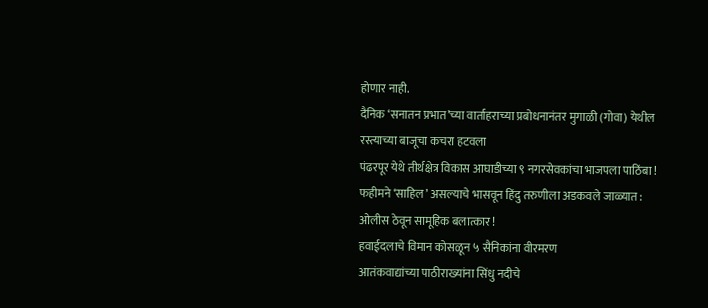होणार नाही.
दैनिक ‘सनातन प्रभात’च्या वार्ताहराच्या प्रबोधनानंतर मुगाळी (गोवा) येथील रस्त्याच्या बाजूचा कचरा हटवला
पंढरपूर येथे तीर्थक्षेत्र विकास आघाडीच्या ९ नगरसेवकांचा भाजपला पाठिंबा !
फहीमने ‘साहिल’ असल्याचे भासवून हिंदु तरुणीला अडकवले जाळ्यात : ओलीस ठेवून सामूहिक बलात्कार !
हवाईदलाचे विमान कोसळून ५ सैनिकांना वीरमरण
आतंकवाद्यांच्या पाठीराख्यांना सिंधु नदीचे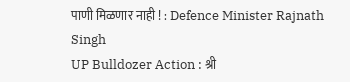पाणी मिळणार नाही ! : Defence Minister Rajnath Singh
UP Bulldozer Action : श्री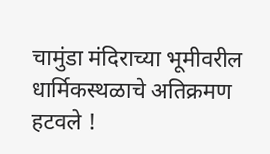चामुंडा मंदिराच्या भूमीवरील धार्मिकस्थळाचे अतिक्रमण हटवले !